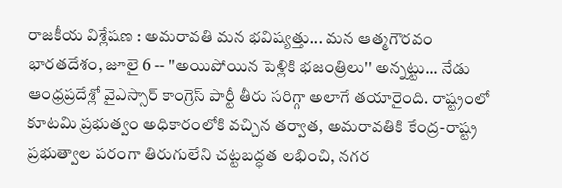రాజకీయ విశ్లేషణ : అమరావతి మన భవిష్యత్తు... మన ఆత్మగౌరవం
భారతదేశం, జూలై 6 -- ''అయిపోయిన పెళ్లికి భజంత్రిలు'' అన్నట్టు... నేడు ఆంధ్రప్రదేశ్లో వైఎస్సార్ కాంగ్రెస్ పార్టీ తీరు సరిగ్గా అలాగే తయారైంది. రాష్ట్రంలో కూటమి ప్రభుత్వం అధికారంలోకి వచ్చిన తర్వాత, అమరావతికి కేంద్ర-రాష్ట్ర ప్రభుత్వాల పరంగా తిరుగులేని చట్టబద్ధత లభించి, నగర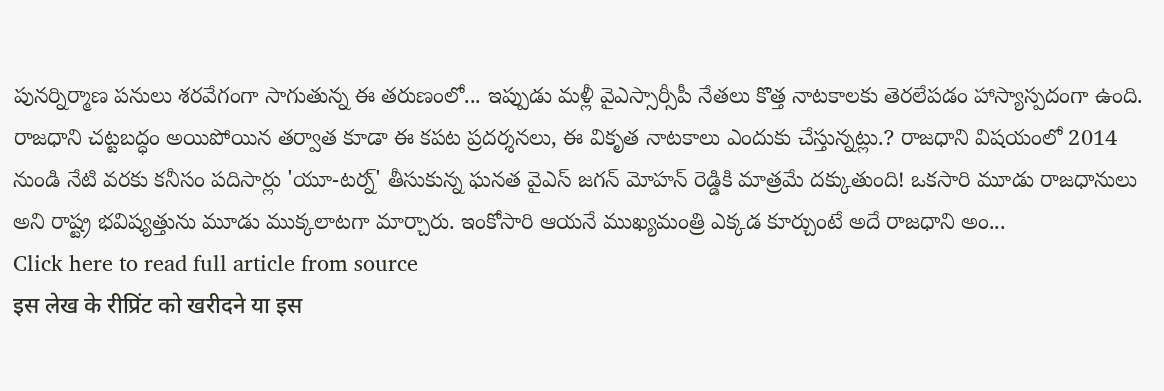పునర్నిర్మాణ పనులు శరవేగంగా సాగుతున్న ఈ తరుణంలో... ఇప్పుడు మళ్లీ వైఎస్సార్సీపీ నేతలు కొత్త నాటకాలకు తెరలేపడం హాస్యాస్పదంగా ఉంది. రాజధాని చట్టబద్ధం అయిపోయిన తర్వాత కూడా ఈ కపట ప్రదర్శనలు, ఈ వికృత నాటకాలు ఎందుకు చేస్తున్నట్లు.? రాజధాని విషయంలో 2014 నుండి నేటి వరకు కనీసం పదిసార్లు 'యూ-టర్న్' తీసుకున్న ఘనత వైఎస్ జగన్ మోహన్ రెడ్డికి మాత్రమే దక్కుతుంది! ఒకసారి మూడు రాజధానులు అని రాష్ట్ర భవిష్యత్తును మూడు ముక్కలాటగా మార్చారు. ఇంకోసారి ఆయనే ముఖ్యమంత్రి ఎక్కడ కూర్చుంటే అదే రాజధాని అం...
Click here to read full article from source
इस लेख के रीप्रिंट को खरीदने या इस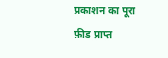प्रकाशन का पूरा फ़ीड प्राप्त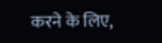करने के लिए,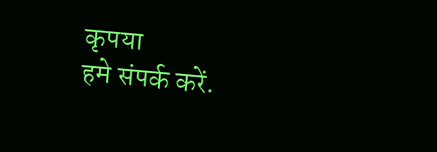कृपया
हमे संपर्क करें.